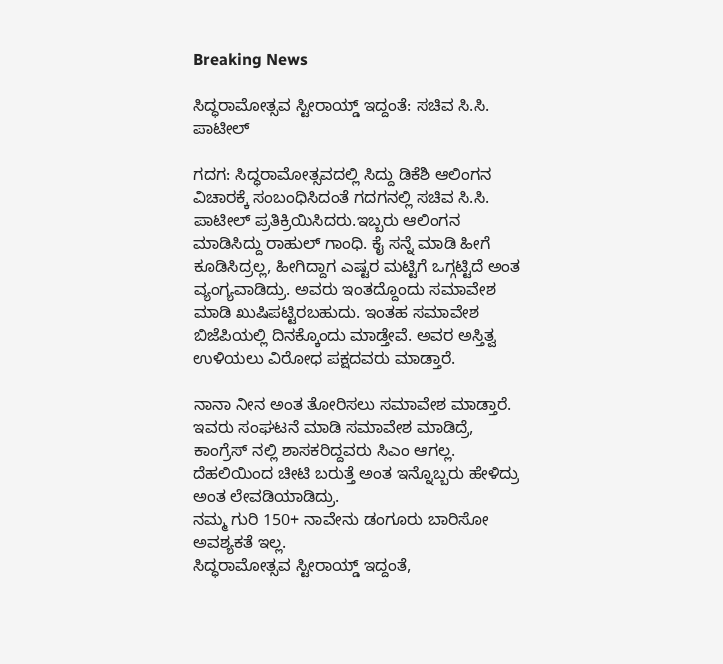Breaking News

ಸಿದ್ಧರಾಮೋತ್ಸವ ಸ್ಟೀರಾಯ್ಡ್ ಇದ್ದಂತೆ: ಸಚಿವ ಸಿ.ಸಿ. ಪಾಟೀಲ್

ಗದಗ: ಸಿದ್ಧರಾಮೋತ್ಸವದಲ್ಲಿ ಸಿದ್ದು ಡಿಕೆಶಿ ಆಲಿಂಗನ ವಿಚಾರಕ್ಕೆ ಸಂಬಂಧಿಸಿದಂತೆ ಗದಗನಲ್ಲಿ ಸಚಿವ ಸಿ.ಸಿ. ಪಾಟೀಲ್ ಪ್ರತಿಕ್ರಿಯಿಸಿದರು.ಇಬ್ಬರು ಆಲಿಂಗನ ಮಾಡಿಸಿದ್ದು ರಾಹುಲ್ ಗಾಂಧಿ. ಕೈ ಸನ್ನೆ ಮಾಡಿ ಹೀಗೆ ಕೂಡಿಸಿದ್ರಲ್ಲ, ಹೀಗಿದ್ದಾಗ ಎಷ್ಟರ ಮಟ್ಟಿಗೆ ಒಗ್ಗಟ್ಟಿದೆ ಅಂತ ವ್ಯಂಗ್ಯವಾಡಿದ್ರು. ಅವರು ಇಂತದ್ದೊಂದು ಸಮಾವೇಶ ಮಾಡಿ ಖುಷಿಪಟ್ಟಿರಬಹುದು. ಇಂತಹ ಸಮಾವೇಶ ಬಿಜೆಪಿಯಲ್ಲಿ ದಿನಕ್ಕೊಂದು ಮಾಡ್ತೇವೆ. ಅವರ ಅಸ್ತಿತ್ವ ಉಳಿಯಲು ವಿರೋಧ ಪಕ್ಷದವರು ಮಾಡ್ತಾರೆ.

ನಾನಾ ನೀನ ಅಂತ ತೋರಿಸಲು ಸಮಾವೇಶ ಮಾಡ್ತಾರೆ. ಇವರು ಸಂಘಟನೆ ಮಾಡಿ ಸಮಾವೇಶ ಮಾಡಿದ್ರೆ, ಕಾಂಗ್ರೆಸ್ ನಲ್ಲಿ ಶಾಸಕರಿದ್ದವರು ಸಿಎಂ ಆಗಲ್ಲ. ದೆಹಲಿಯಿಂದ ಚೀಟಿ ಬರುತ್ತೆ ಅಂತ ಇನ್ನೊಬ್ಬರು ಹೇಳಿದ್ರು ಅಂತ ಲೇವಡಿಯಾಡಿದ್ರು.
ನಮ್ಮ ಗುರಿ 150+ ನಾವೇನು ಡಂಗೂರು ಬಾರಿಸೋ ಅವಶ್ಯಕತೆ ಇಲ್ಲ.
ಸಿದ್ಧರಾಮೋತ್ಸವ ಸ್ಟೀರಾಯ್ಡ್ ಇದ್ದಂತೆ,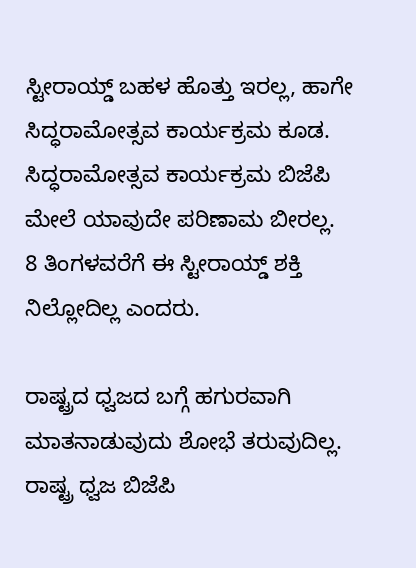ಸ್ಟೀರಾಯ್ಡ್ ಬಹಳ ಹೊತ್ತು ಇರಲ್ಲ, ಹಾಗೇ ಸಿದ್ಧರಾಮೋತ್ಸವ ಕಾರ್ಯಕ್ರಮ ಕೂಡ. ಸಿದ್ಧರಾಮೋತ್ಸವ ಕಾರ್ಯಕ್ರಮ ಬಿಜೆಪಿ ಮೇಲೆ ಯಾವುದೇ ಪರಿಣಾಮ ಬೀರಲ್ಲ.
8 ತಿ‌ಂಗಳವರೆಗೆ ಈ ಸ್ಟೀರಾಯ್ಡ್ ಶಕ್ತಿ ನಿಲ್ಲೋದಿಲ್ಲ ಎಂದರು.

ರಾಷ್ಟ್ರದ ಧ್ವಜದ ಬಗ್ಗೆ ಹಗುರವಾಗಿ ಮಾತನಾಡುವುದು ಶೋಭೆ ತರುವುದಿಲ್ಲ. ರಾಷ್ಟ್ರ ಧ್ವಜ ಬಿಜೆಪಿ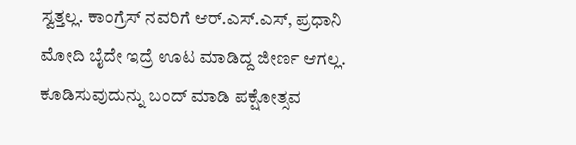ಸ್ವತ್ತಲ್ಲ. ಕಾಂಗ್ರೆಸ್ ನವರಿಗೆ ಆರ್.ಎಸ್.ಎಸ್, ಪ್ರಧಾನಿ ಮೋದಿ ಬೈದೇ ಇದ್ರೆ ಊಟ ಮಾಡಿದ್ದ ಜೀರ್ಣ ಆಗಲ್ಲ.
ಕೂಡಿಸುವುದುನ್ನು ಬಂದ್ ಮಾಡಿ ಪಕ್ಷೋತ್ಸವ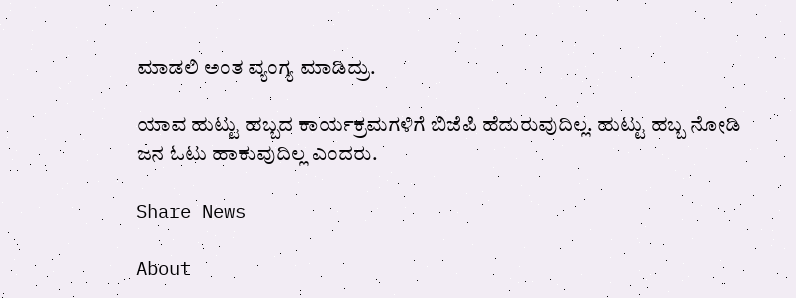ಮಾಡಲಿ ಅಂತ ವ್ಯಂಗ್ಯ ಮಾಡಿದ್ರು.

ಯಾವ ಹುಟ್ಟು ಹಬ್ಬದ ಕಾರ್ಯಕ್ರಮಗಳಿಗೆ ಬಿಜೆಪಿ ಹೆದುರುವುದಿಲ್ಲ. ಹುಟ್ಟು ಹಬ್ಬ ನೋಡಿ ಜನ ಓಟು ಹಾಕುವುದಿಲ್ಲ ಎಂದರು.

Share News

About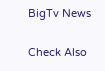BigTv News

Check Also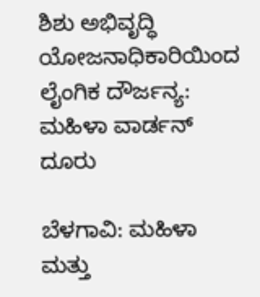ಶಿಶು ಅಭಿವೃದ್ಧಿ ಯೋಜನಾಧಿಕಾರಿಯಿಂದ ಲೈಂಗಿಕ ದೌರ್ಜನ್ಯ: ಮಹಿಳಾ ವಾರ್ಡನ್‌ ದೂರು

ಬೆಳಗಾವಿ: ಮಹಿಳಾ ಮತ್ತು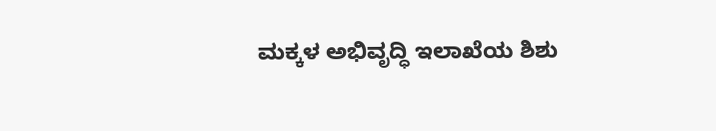ಮಕ್ಕಳ ಅಭಿವೃದ್ಧಿ ಇಲಾಖೆಯ ಶಿಶು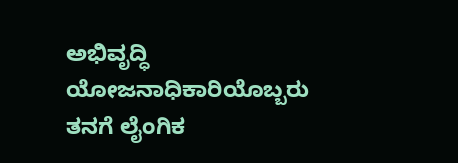ಅಭಿವೃದ್ಧಿ ಯೋಜನಾಧಿಕಾರಿಯೊಬ್ಬರು ತನಗೆ ಲೈಂಗಿಕ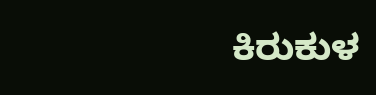ಕಿರುಕುಳ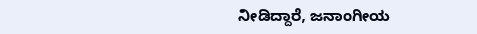ನೀಡಿದ್ದಾರೆ, ಜನಾಂಗೀಯ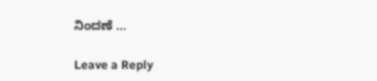ನಿಂದಣೆ …

Leave a Reply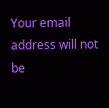Your email address will not be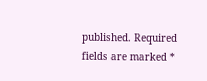published. Required fields are marked *